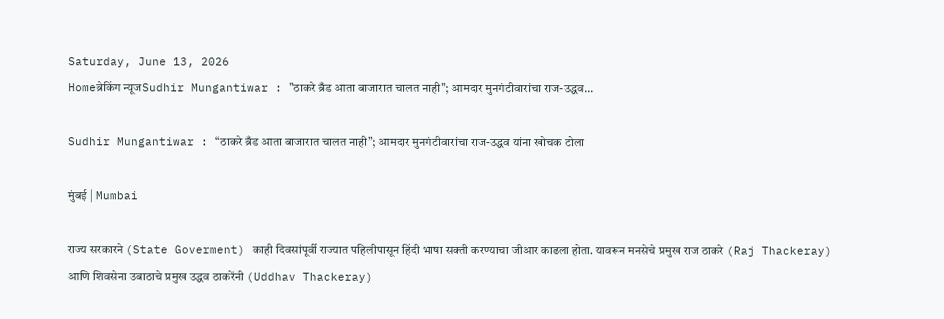Saturday, June 13, 2026
Homeब्रेकिंग न्यूजSudhir Mungantiwar : "ठाकरे ब्रँड आता बाजारात चालत नाही"; आमदार मुनगंटीवारांचा राज-उद्धव...

Sudhir Mungantiwar : “ठाकरे ब्रँड आता बाजारात चालत नाही”; आमदार मुनगंटीवारांचा राज-उद्धव यांना खोचक टोला

मुंबई | Mumbai

राज्य सरकारने (State Goverment) काही दिवसांपूर्वी राज्यात पहिलीपासून हिंदी भाषा सक्ती करण्याचा जीआर काढला होता. यावरून मनसेचे प्रमुख राज ठाकरे (Raj Thackeray) आणि शिवसेना उबाठाचे प्रमुख उद्धव ठाकरेंनी (Uddhav Thackeray)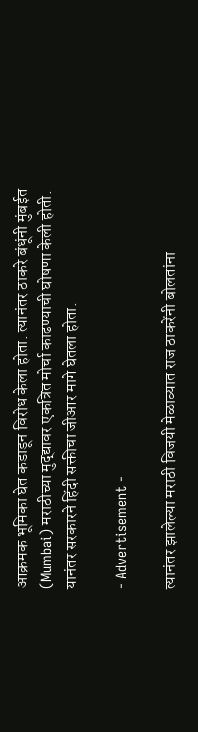आक्रमक भूमिका घेत कडाडून विरोध केला होता. त्यानंतर ठाकरे बंधूंनी मुंबईत (Mumbai) मराठीच्या मुद्द्यावर एकत्रित मोर्चा काढण्याची घोषणा केली होती. यानंतर सरकारने हिंदी सक्तीचा जीआर मागे घेतला होता.

- Advertisement -

त्यानंतर झालेल्या मराठी विजयी मेळाव्यात राज ठाकरेंनी बोलतांना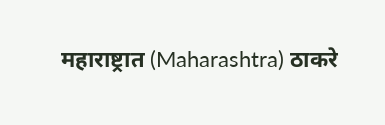महाराष्ट्रात (Maharashtra) ठाकरे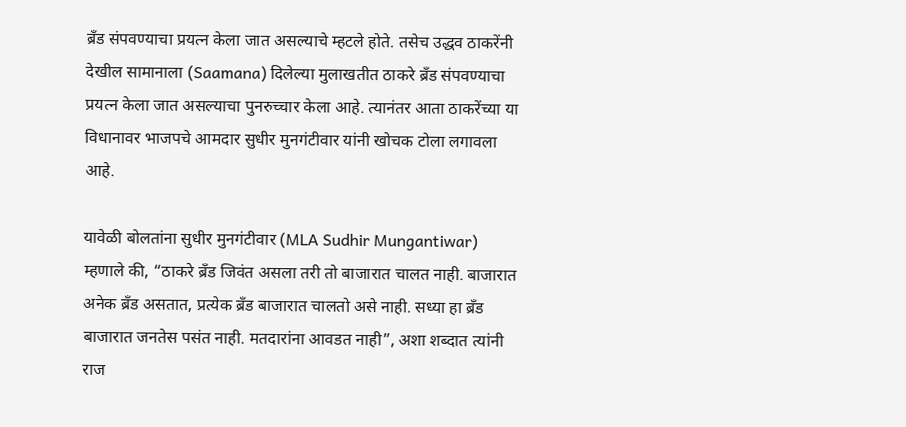ब्रँड संपवण्याचा प्रयत्न केला जात असल्याचे म्हटले होते. तसेच उद्धव ठाकरेंनी देखील सामानाला (Saamana) दिलेल्या मुलाखतीत ठाकरे ब्रँड संपवण्याचा प्रयत्न केला जात असल्याचा पुनरुच्चार केला आहे. त्यानंतर आता ठाकरेंच्या या विधानावर भाजपचे आमदार सुधीर मुनगंटीवार यांनी खोचक टोला लगावला आहे.

यावेळी बोलतांना सुधीर मुनगंटीवार (MLA Sudhir Mungantiwar) म्हणाले की, “ठाकरे ब्रँड जिवंत असला तरी तो बाजारात चालत नाही. बाजारात अनेक ब्रँड असतात, प्रत्येक ब्रँड बाजारात चालतो असे नाही. सध्या हा ब्रँड बाजारात जनतेस पसंत नाही. मतदारांना आवडत नाही”, अशा शब्दात त्यांनी राज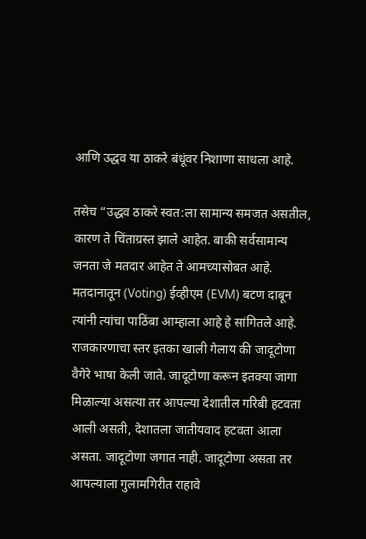आणि उद्धव या ठाकरे बंधूंवर निशाणा साधला आहे.

तसेच “उद्धव ठाकरे स्वत:ला सामान्य समजत असतील, कारण ते चिंताग्रस्त झाले आहेत. बाकी सर्वसामान्य जनता जे मतदार आहेत ते आमच्यासोबत आहे. मतदानातून (Voting) ईव्हीएम (EVM) बटण दाबून त्यांनी त्यांचा पाठिंबा आम्हाला आहे हे सांगितले आहे. राजकारणाचा स्तर इतका खाली गेलाय की जादूटोणा वैगेरे भाषा केली जाते. जादूटोणा करून इतक्या जागा मिळाल्या असत्या तर आपल्या देशातील गरिबी हटवता आली असती, देशातला जातीयवाद हटवता आला असता. जादूटोणा जगात नाही. जादूटोणा असता तर आपल्याला गुलामगिरीत राहावे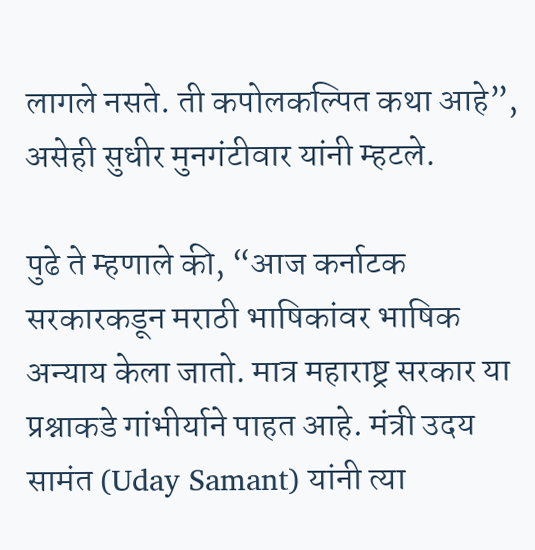लागले नसते. ती कपोलकल्पित कथा आहे”, असेही सुधीर मुनगंटीवार यांनी म्हटले.

पुढे ते म्हणाले की, “आज कर्नाटक सरकारकडून मराठी भाषिकांवर भाषिक अन्याय केला जातो. मात्र महाराष्ट्र सरकार या प्रश्नाकडे गांभीर्याने पाहत आहे. मंत्री उदय सामंत (Uday Samant) यांनी त्या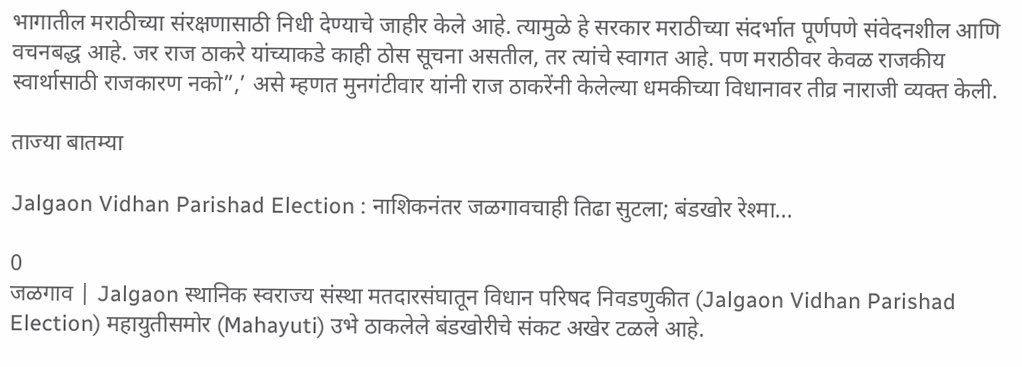भागातील मराठीच्या संरक्षणासाठी निधी देण्याचे जाहीर केले आहे. त्यामुळे हे सरकार मराठीच्या संदर्भात पूर्णपणे संवेदनशील आणि वचनबद्ध आहे. जर राज ठाकरे यांच्याकडे काही ठोस सूचना असतील, तर त्यांचे स्वागत आहे. पण मराठीवर केवळ राजकीय स्वार्थासाठी राजकारण नको”,’ असे म्हणत मुनगंटीवार यांनी राज ठाकरेंनी केलेल्या धमकीच्या विधानावर तीव्र नाराजी व्यक्त केली.

ताज्या बातम्या

Jalgaon Vidhan Parishad Election : नाशिकनंतर जळगावचाही तिढा सुटला; बंडखोर रेश्मा...

0
जळगाव | Jalgaon स्थानिक स्वराज्य संस्था मतदारसंघातून विधान परिषद निवडणुकीत (Jalgaon Vidhan Parishad Election) महायुतीसमोर (Mahayuti) उभे ठाकलेले बंडखोरीचे संकट अखेर टळले आहे.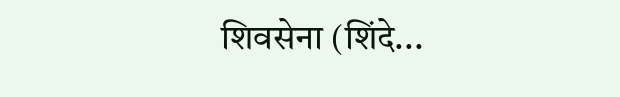शिवसेना (शिंदे...